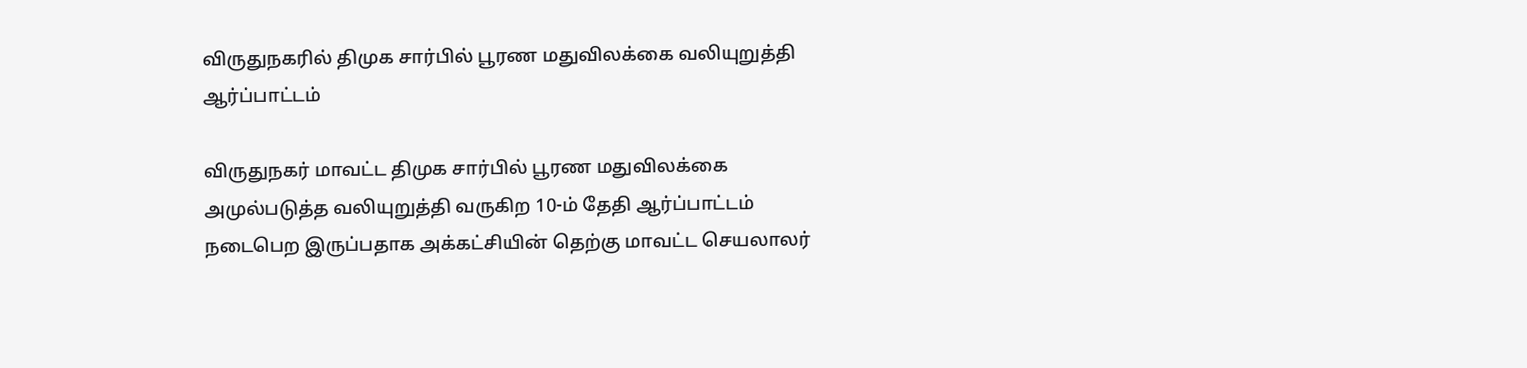விருதுநகரில் திமுக சார்பில் பூரண மதுவிலக்கை வலியுறுத்தி ஆர்ப்பாட்டம்

விருதுநகர் மாவட்ட திமுக சார்பில் பூரண மதுவிலக்கை அமுல்படுத்த வலியுறுத்தி வருகிற 10-ம் தேதி ஆர்ப்பாட்டம் நடைபெற இருப்பதாக அக்கட்சியின் தெற்கு மாவட்ட செயலாலர்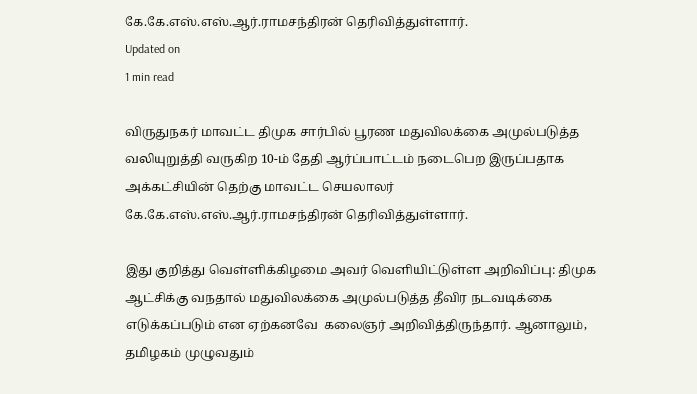கே.கே.எஸ்.எஸ்.ஆர்.ராமசந்திரன் தெரிவித்துள்ளார்.
Updated on
1 min read

விருதுநகர் மாவட்ட திமுக சார்பில் பூரண மதுவிலக்கை அமுல்படுத்த வலியுறுத்தி வருகிற 10-ம் தேதி ஆர்ப்பாட்டம் நடைபெற இருப்பதாக அக்கட்சியின் தெற்கு மாவட்ட செயலாலர் கே.கே.எஸ்.எஸ்.ஆர்.ராமசந்திரன் தெரிவித்துள்ளார்.

இது குறித்து வெள்ளிக்கிழமை அவர் வெளியிட்டுள்ள அறிவிப்பு: திமுக ஆட்சிக்கு வநதால் மதுவிலக்கை அமுல்படுத்த தீவிர நடவடிக்கை எடுக்கப்படும் என ஏற்கனவே  கலைஞர் அறிவித்திருந்தார். ஆனாலும், தமிழகம் முழுவதும்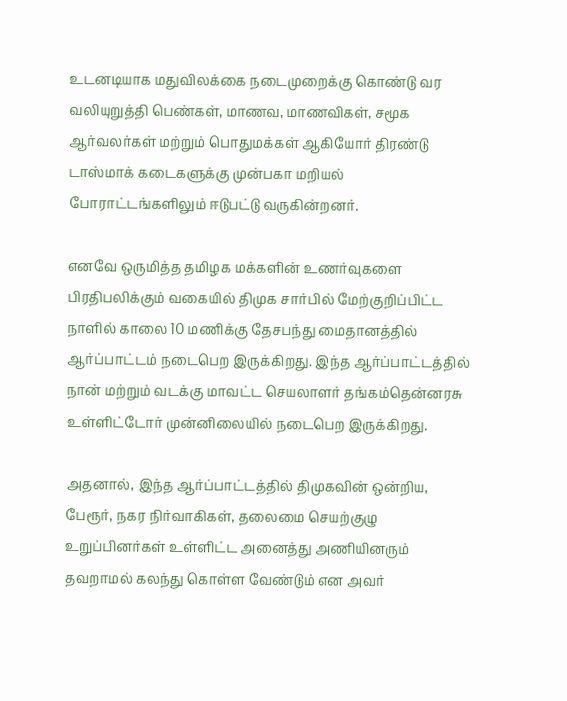உடனடியாக மதுவிலக்கை நடைமுறைக்கு கொண்டு வர வலியுறுத்தி பெண்கள், மாணவ, மாணவிகள், சமூக ஆர்வலர்கள் மற்றும் பொதுமக்கள் ஆகியோர் திரண்டு டாஸ்மாக் கடைகளுக்கு முன்பகா மறியல் போராட்டங்களிலும் ஈடுபட்டு வருகின்றனர்.

எனவே ஒருமித்த தமிழக மக்களின் உணர்வுகளை பிரதிபலிக்கும் வகையில் திமுக சார்பில் மேற்குறிப்பிட்ட நாளில் காலை 10 மணிக்கு தேசபந்து மைதானத்தில் ஆர்ப்பாட்டம் நடைபெற இருக்கிறது. இந்த ஆர்ப்பாட்டத்தில் நான் மற்றும் வடக்கு மாவட்ட செயலாளர் தங்கம்தென்னரசு உள்ளிட்டோர் முன்னிலையில் நடைபெற இருக்கிறது.

அதனால், இந்த ஆர்ப்பாட்டத்தில் திமுகவின் ஒன்றிய, பேரூர், நகர நிர்வாகிகள், தலைமை செயற்குழு உறுப்பினர்கள் உள்ளிட்ட அனைத்து அணியினரும் தவறாமல் கலந்து கொள்ள வேண்டும் என அவர்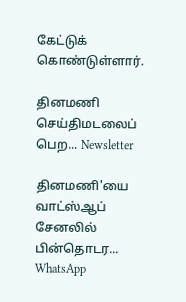கேட்டுக் கொண்டுள்ளார்.

தினமணி செய்திமடலைப் பெற... Newsletter

தினமணி'யை வாட்ஸ்ஆப் சேனலில் பின்தொடர... WhatsApp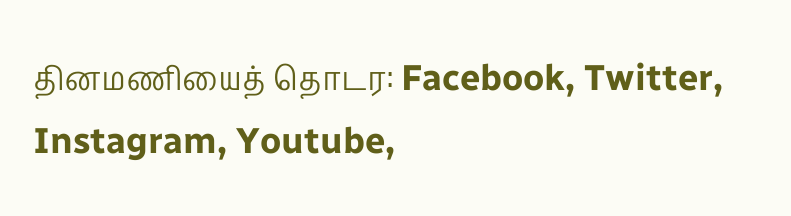தினமணியைத் தொடர: Facebook, Twitter, Instagram, Youtube,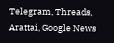Telegram, Threads, Arattai, Google News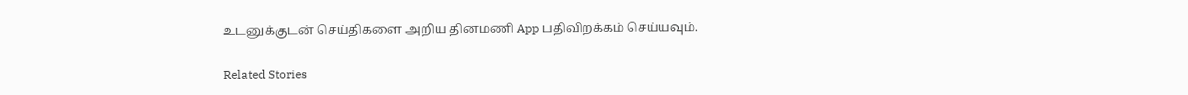உடனுக்குடன் செய்திகளை அறிய தினமணி App பதிவிறக்கம் செய்யவும்.

Related Stories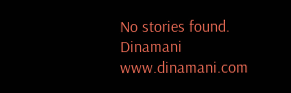No stories found.
Dinamani
www.dinamani.com